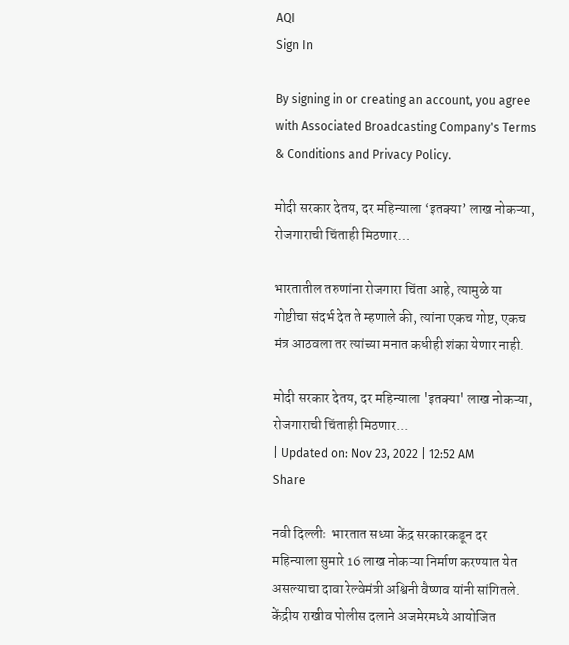AQI
Sign In

By signing in or creating an account, you agree with Associated Broadcasting Company's Terms & Conditions and Privacy Policy.

मोदी सरकार देतय, दर महिन्याला ‘इतक्या’ लाख नोकऱ्या, रोजगाराची चिंताही मिठणार…

भारतातील तरुणांना रोजगारा चिंता आहे, त्यामुळे या गोष्टीचा संदर्भ देत ते म्हणाले की, त्यांना एकच गोष्ट, एकच मंत्र आठवला तर त्यांच्या मनात कधीही शंका येणार नाही.

मोदी सरकार देतय, दर महिन्याला 'इतक्या' लाख नोकऱ्या, रोजगाराची चिंताही मिठणार...
| Updated on: Nov 23, 2022 | 12:52 AM
Share

नवी दिल्लीः  भारतात सध्या केंद्र सरकारकडून दर महिन्याला सुमारे 16 लाख नोकऱ्या निर्माण करण्यात येत असल्याचा दावा रेल्वेमंत्री अश्विनी वैष्णव यांनी सांगितले. केंद्रीय राखीव पोलीस दलाने अजमेरमध्ये आयोजित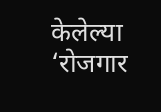केलेल्या ‘रोजगार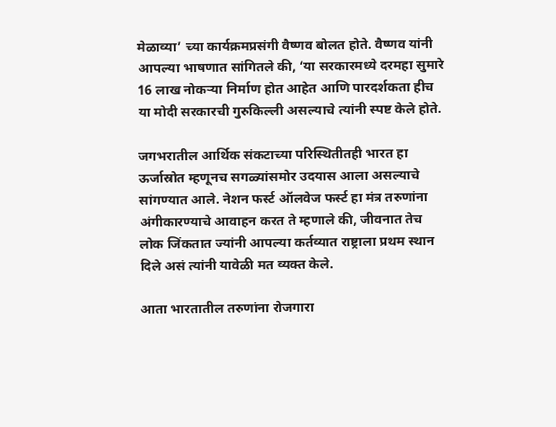मेळाव्या’ च्या कार्यक्रमप्रसंगी वैष्णव बोलत होते. वैष्णव यांनी आपल्या भाषणात सांगितले की, ‘या सरकारमध्ये दरमहा सुमारे 16 लाख नोकऱ्या निर्माण होत आहेत आणि पारदर्शकता हीच या मोदी सरकारची गुरुकिल्ली असल्याचे त्यांनी स्पष्ट केले होते.

जगभरातील आर्थिक संकटाच्या परिस्थितीतही भारत हा ऊर्जास्रोत म्हणूनच सगळ्यांसमोर उदयास आला असल्याचे सांगण्यात आले. नेशन फर्स्ट ऑलवेज फर्स्ट हा मंत्र तरुणांना अंगीकारण्याचे आवाहन करत ते म्हणाले की, जीवनात तेच लोक जिंकतात ज्यांनी आपल्या कर्तव्यात राष्ट्राला प्रथम स्थान दिले असं त्यांनी यावेळी मत व्यक्त केले.

आता भारतातील तरुणांना रोजगारा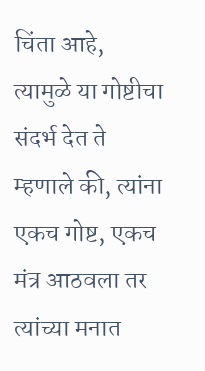चिंता आहे, त्यामुळे या गोष्टीचा संदर्भ देत ते म्हणाले की, त्यांना एकच गोष्ट, एकच मंत्र आठवला तर त्यांच्या मनात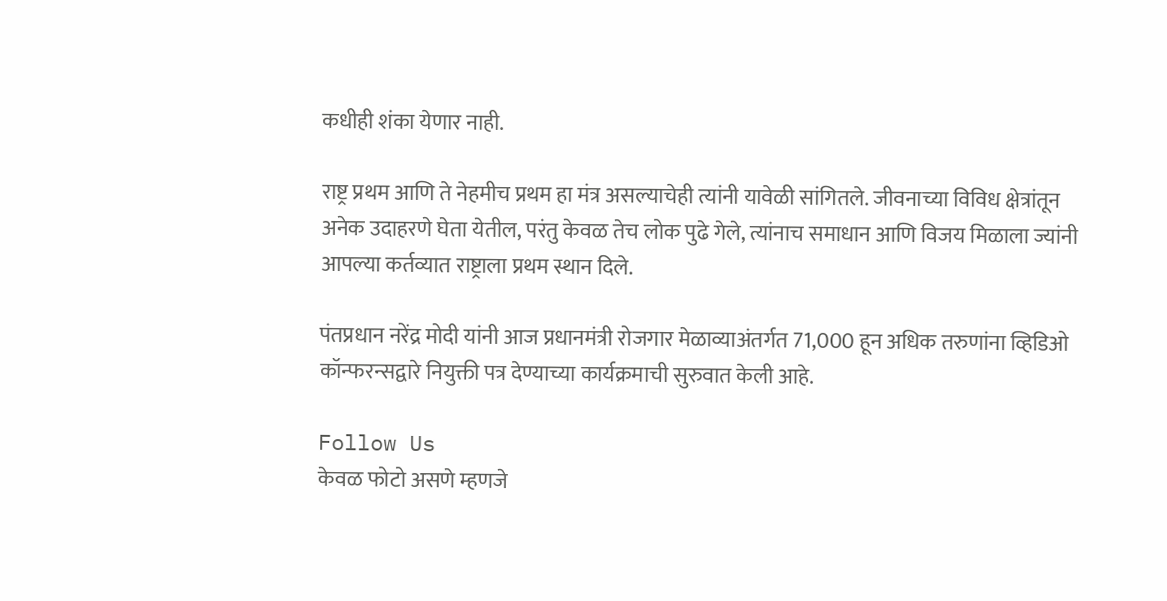कधीही शंका येणार नाही.

राष्ट्र प्रथम आणि ते नेहमीच प्रथम हा मंत्र असल्याचेही त्यांनी यावेळी सांगितले. जीवनाच्या विविध क्षेत्रांतून अनेक उदाहरणे घेता येतील, परंतु केवळ तेच लोक पुढे गेले, त्यांनाच समाधान आणि विजय मिळाला ज्यांनी आपल्या कर्तव्यात राष्ट्राला प्रथम स्थान दिले.

पंतप्रधान नरेंद्र मोदी यांनी आज प्रधानमंत्री रोजगार मेळाव्याअंतर्गत 71,000 हून अधिक तरुणांना व्हिडिओ कॉन्फरन्सद्वारे नियुक्ती पत्र देण्याच्या कार्यक्रमाची सुरुवात केली आहे.

Follow Us
केवळ फोटो असणे म्हणजे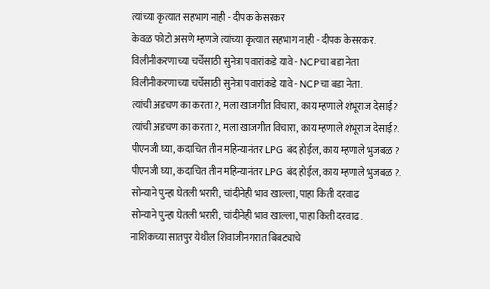त्यांच्या कृत्यात सहभाग नाही - दीपक केसरकर
केवळ फोटो असणे म्हणजे त्यांच्या कृत्यात सहभाग नाही - दीपक केसरकर.
विलीनीकरणाच्या चर्चेसाठी सुनेत्रा पवारांकडे यावे - NCPचा बडा नेता
विलीनीकरणाच्या चर्चेसाठी सुनेत्रा पवारांकडे यावे - NCPचा बडा नेता.
त्यांची अडचण का करता?, मला खाजगीत विचारा, काय म्हणाले शंभूराज देसाई?
त्यांची अडचण का करता?, मला खाजगीत विचारा, काय म्हणाले शंभूराज देसाई?.
पीएनजी घ्या, कदाचित तीन महिन्यानंतर LPG बंद होईल, काय म्हणाले भुजबळ ?
पीएनजी घ्या, कदाचित तीन महिन्यानंतर LPG बंद होईल, काय म्हणाले भुजबळ ?.
सोन्याने पुन्हा घेतली भरारी, चांदीनेही भाव खाल्ला, पाहा किती दरवाढ
सोन्याने पुन्हा घेतली भरारी, चांदीनेही भाव खाल्ला, पाहा किती दरवाढ.
नाशिकच्या सातपुर येथील शिवाजीनगरात बिबट्याचे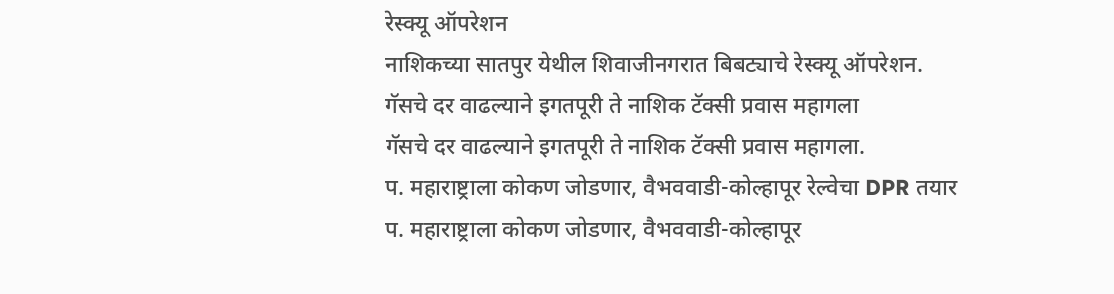रेस्क्यू ऑपरेशन
नाशिकच्या सातपुर येथील शिवाजीनगरात बिबट्याचे रेस्क्यू ऑपरेशन.
गॅसचे दर वाढल्याने इगतपूरी ते नाशिक टॅक्सी प्रवास महागला
गॅसचे दर वाढल्याने इगतपूरी ते नाशिक टॅक्सी प्रवास महागला.
प. महाराष्ट्राला कोकण जोडणार, वैभववाडी-कोल्हापूर रेल्वेचा DPR तयार
प. महाराष्ट्राला कोकण जोडणार, वैभववाडी-कोल्हापूर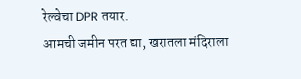रेल्वेचा DPR तयार.
आमची जमीन परत द्या, खरातला मंदिराला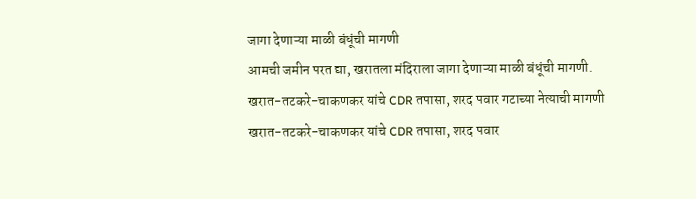जागा देणाऱ्या माळी बंधूंची मागणी
आमची जमीन परत द्या, खरातला मंदिराला जागा देणाऱ्या माळी बंधूंची मागणी.
खरात-तटकरे-चाकणकर यांचे CDR तपासा, शरद पवार गटाच्या नेत्याची मागणी
खरात-तटकरे-चाकणकर यांचे CDR तपासा, शरद पवार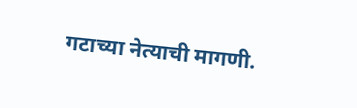गटाच्या नेत्याची मागणी.